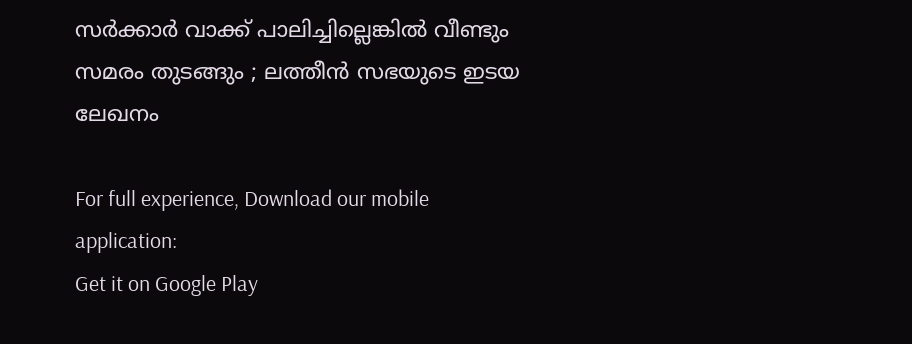സര്‍ക്കാര്‍ വാക്ക് പാലിച്ചില്ലെങ്കില്‍ വീണ്ടും സമരം തുടങ്ങും ; ലത്തീന്‍ സഭയുടെ ഇടയ ലേഖനം

For full experience, Download our mobile application:
Get it on Google Play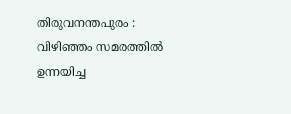തിരുവനന്തപുരം : വിഴിഞ്ഞം സമരത്തില്‍ ഉന്നയിച്ച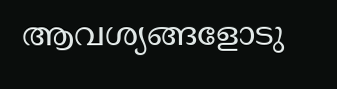ആവശ്യങ്ങളോടു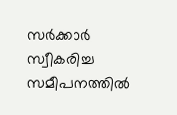സര്‍ക്കാര്‍ സ്വീകരിച്ച സമീപനത്തില്‍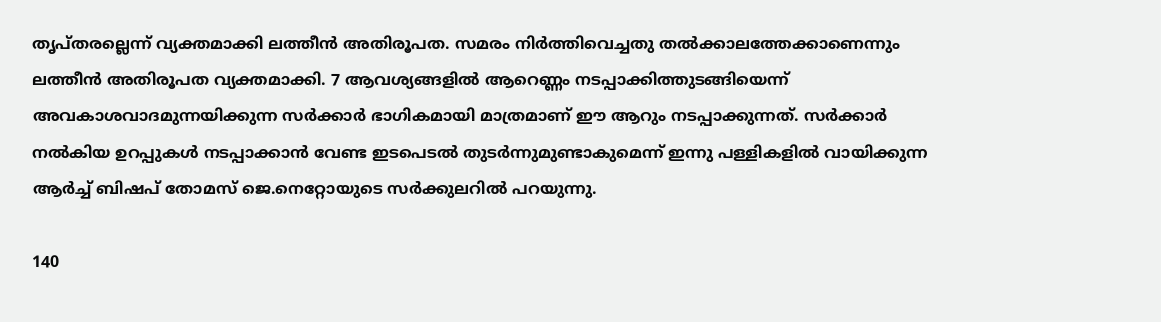തൃപ്തരല്ലെന്ന് വ്യക്തമാക്കി ലത്തീന്‍ അതിരൂപത. സമരം നിര്‍ത്തിവെച്ചതു തല്‍ക്കാലത്തേക്കാണെന്നും ലത്തീന്‍ അതിരൂപത വ്യക്തമാക്കി. 7 ആവശ്യങ്ങളില്‍ ആറെണ്ണം നടപ്പാക്കിത്തുടങ്ങിയെന്ന് അവകാശവാദമുന്നയിക്കുന്ന സര്‍ക്കാര്‍ ഭാഗികമായി മാത്രമാണ് ഈ ആറും നടപ്പാക്കുന്നത്. സര്‍ക്കാര്‍ നല്‍കിയ ഉറപ്പുകള്‍ നടപ്പാക്കാന്‍ വേണ്ട ഇടപെടല്‍ തുടര്‍ന്നുമുണ്ടാകുമെന്ന് ഇന്നു പള്ളികളില്‍ വായിക്കുന്ന ആര്‍ച്ച്‌ ബിഷപ് തോമസ് ജെ.നെറ്റോയുടെ സര്‍ക്കുലറില്‍ പറയുന്നു.

140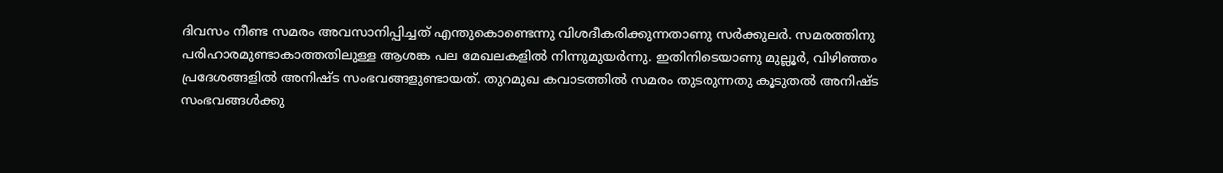ദിവസം നീണ്ട സമരം അവസാനിപ്പിച്ചത് എന്തുകൊണ്ടെന്നു വിശദീകരിക്കുന്നതാണു സര്‍ക്കുലര്‍. സമരത്തിനു പരിഹാരമുണ്ടാകാത്തതിലുള്ള ആശങ്ക പല മേഖലകളില്‍ നിന്നുമുയര്‍ന്നു. ഇതിനിടെയാണു മുല്ലൂര്‍, വിഴിഞ്ഞം പ്രദേശങ്ങളില്‍ അനിഷ്ട സംഭവങ്ങളുണ്ടായത്. തുറമുഖ കവാടത്തില്‍ സമരം തുടരുന്നതു കൂടുതല്‍ അനിഷ്ട സംഭവങ്ങള്‍ക്കു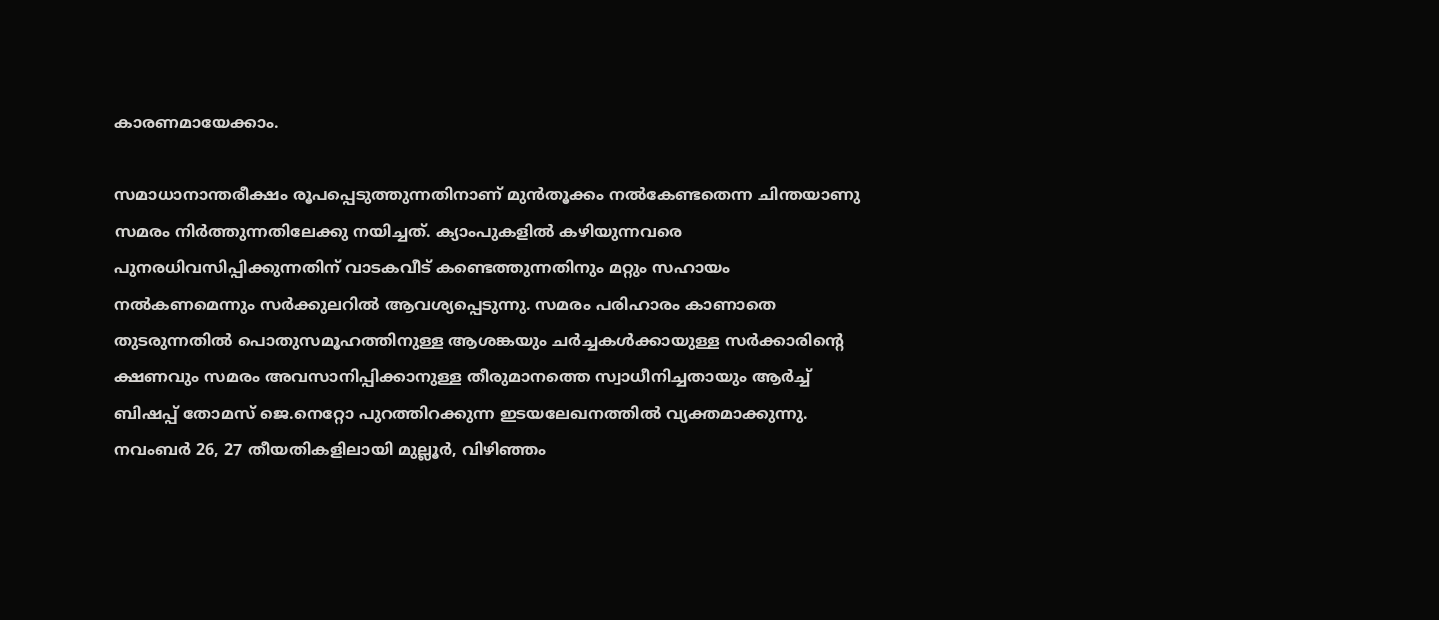കാരണമായേക്കാം.

സമാധാനാന്തരീക്ഷം രൂപപ്പെടുത്തുന്നതിനാണ് മുന്‍തൂക്കം നല്‍കേണ്ടതെന്ന ചിന്തയാണു സമരം നിര്‍ത്തുന്നതിലേക്കു നയിച്ചത്. ക്യാംപുകളില്‍ കഴിയുന്നവരെ പുനരധിവസിപ്പിക്കുന്നതിന് വാടകവീട് കണ്ടെത്തുന്നതിനും മറ്റും സഹായം നല്‍കണമെന്നും സര്‍ക്കുലറില്‍ ആവശ്യപ്പെടുന്നു. സമരം പരിഹാരം കാണാതെ തുടരുന്നതില്‍ പൊതുസമൂഹത്തിനുള്ള ആശങ്കയും ചര്‍ച്ചകള്‍ക്കായുള്ള സര്‍ക്കാരിന്‍റെ ക്ഷണവും സമരം അവസാനിപ്പിക്കാനുള്ള തീരുമാനത്തെ സ്വാധീനിച്ചതായും ആര്‍ച്ച്‌ ബിഷപ്പ് തോമസ് ജെ.നെറ്റോ പുറത്തിറക്കുന്ന ഇടയലേഖനത്തില്‍ വ്യക്തമാക്കുന്നു. നവംബര്‍ 26, 27 തീയതികളിലായി മുല്ലൂര്‍, വിഴിഞ്ഞം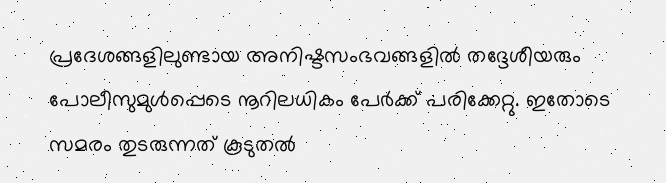പ്രദേശങ്ങളിലുണ്ടായ അനിഷ്ടസംഭവങ്ങളില്‍ തദ്ദേശീയരും പോലീസുമുള്‍പ്പെടെ നൂറിലധികം പേര്‍ക്ക് പരിക്കേറ്റു. ഇതോടെ സമരം തുടരുന്നത് കൂടുതല്‍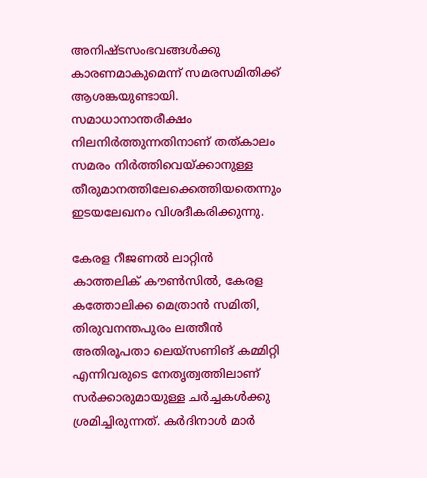അനിഷ്ടസംഭവങ്ങള്‍ക്കു കാരണമാകുമെന്ന് സമരസമിതിക്ക് ആശങ്കയുണ്ടായി. സമാധാനാന്തരീക്ഷം നിലനിര്‍ത്തുന്നതിനാണ് തത്കാലം സമരം നിര്‍ത്തിവെയ്ക്കാനുള്ള തീരുമാനത്തിലേക്കെത്തിയതെന്നും ഇടയലേഖനം വിശദീകരിക്കുന്നു.

കേരള റീജണല്‍ ലാറ്റിന്‍ കാത്തലിക് കൗണ്‍സില്‍, കേരള കത്തോലിക്ക മെത്രാന്‍ സമിതി, തിരുവനന്തപുരം ലത്തീന്‍ അതിരൂപതാ ലെയ്സണിങ് കമ്മിറ്റി എന്നിവരുടെ നേതൃത്വത്തിലാണ് സര്‍ക്കാരുമായുള്ള ചര്‍ച്ചകള്‍ക്കു ശ്രമിച്ചിരുന്നത്. കര്‍ദിനാള്‍ മാര്‍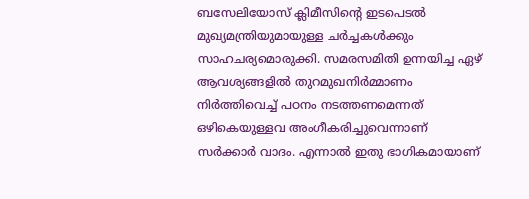ബസേലിയോസ് ക്ലിമീസിന്‍റെ ഇടപെടല്‍ മുഖ്യമന്ത്രിയുമായുള്ള ചര്‍ച്ചകള്‍ക്കും സാഹചര്യമൊരുക്കി. സമരസമിതി ഉന്നയിച്ച ഏഴ് ആവശ്യങ്ങളില്‍ തുറമുഖനിര്‍മ്മാണം നിര്‍ത്തിവെച്ച്‌ പഠനം നടത്തണമെന്നത് ഒഴികെയുള്ളവ അംഗീകരിച്ചുവെന്നാണ് സര്‍ക്കാര്‍ വാദം. എന്നാല്‍ ഇതു ഭാഗികമായാണ്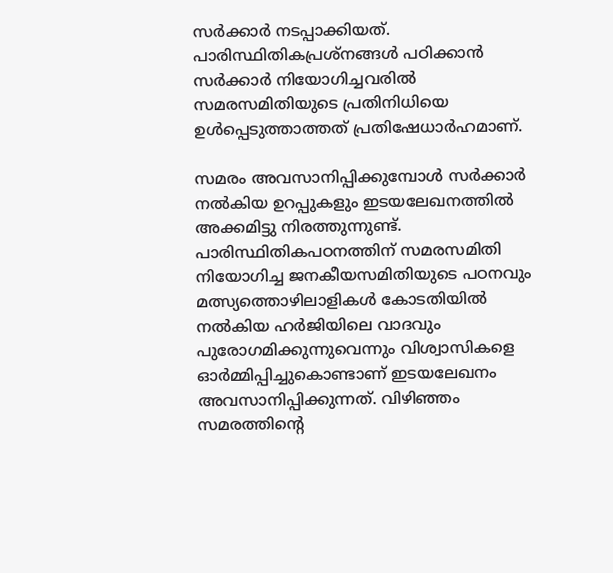സര്‍ക്കാര്‍ നടപ്പാക്കിയത്. പാരിസ്ഥിതികപ്രശ്നങ്ങള്‍ പഠിക്കാന്‍ സര്‍ക്കാര്‍ നിയോഗിച്ചവരില്‍ സമരസമിതിയുടെ പ്രതിനിധിയെ ഉള്‍പ്പെടുത്താത്തത് പ്രതിഷേധാര്‍ഹമാണ്.

സമരം അവസാനിപ്പിക്കുമ്പോള്‍ സര്‍ക്കാര്‍ നല്‍കിയ ഉറപ്പുകളും ഇടയലേഖനത്തില്‍ അക്കമിട്ടു നിരത്തുന്നുണ്ട്. പാരിസ്ഥിതികപഠനത്തിന് സമരസമിതി നിയോഗിച്ച ജനകീയസമിതിയുടെ പഠനവും മത്സ്യത്തൊഴിലാളികള്‍ കോടതിയില്‍ നല്‍കിയ ഹര്‍ജിയിലെ വാദവും പുരോഗമിക്കുന്നുവെന്നും വിശ്വാസികളെ ഓര്‍മ്മിപ്പിച്ചുകൊണ്ടാണ് ഇടയലേഖനം അവസാനിപ്പിക്കുന്നത്. വിഴിഞ്ഞം സമരത്തിന്‍റെ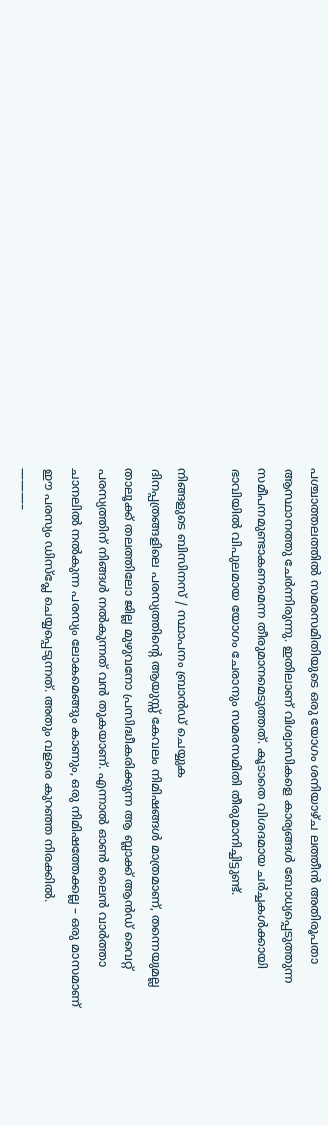പശ്ചാത്തലത്തില്‍ സമരസമിതിയുടെ ഒരു യോഗം ശനിയാഴ്ച ലത്തീന്‍ അതിരൂപതാ ആസ്ഥാനത്തു ചേര്‍ന്നിരുന്നു. ഇതിലാണ് വിശ്വാസികളെ കാര്യങ്ങള്‍ ബോധ്യപ്പെടുത്തുന്ന സമീപനമുണ്ടാകണമെന്ന തീരുമാനമെടുത്തത്. കൂടാതെ വിശദമായ ചര്‍ച്ചകള്‍ക്കായി ഭാവിയില്‍ വിപുലമായ യോഗം ചേരാനും സമരസമിതി തീരുമാനിച്ചിട്ടുണ്ട്.

നിങ്ങളുടെ ബിസിനസ് / സ്ഥാപനം ബ്രാന്‍ഡ് ചെയ്യുക
ദിനപ്പത്രങ്ങളിലെ പരസ്യത്തിന്റെ ആയുസ്സ് കേവലം നിമിഷങ്ങള്‍ മാത്രമാണ്, തന്നെയുമല്ല താലൂക്ക് തലത്തിലോ ജില്ല മുഴുവനോ പ്രസിദ്ധീകരിക്കുന്ന ആ ബ്ലാക്ക് ആന്‍ഡ് വൈറ്റ് പരസ്യത്തിന് നിങ്ങള്‍ നല്‍കുന്നത് വന്‍ തുകയാണ്. എന്നാല്‍ ഓണ്‍ ലൈന്‍ വാര്‍ത്താ ചാനലില്‍ നല്‍കുന്ന പരസ്യം ലോകമെങ്ങും കാണും, ഒരു നിമിഷത്തേക്കല്ല – ഒരു മാസമാണ് ഈ പരസ്യം ഡിസ്പ്ലേ ചെയ്യപ്പെടുന്നത്. അതും വളരെ കുറഞ്ഞ നിരക്കില്‍.
———–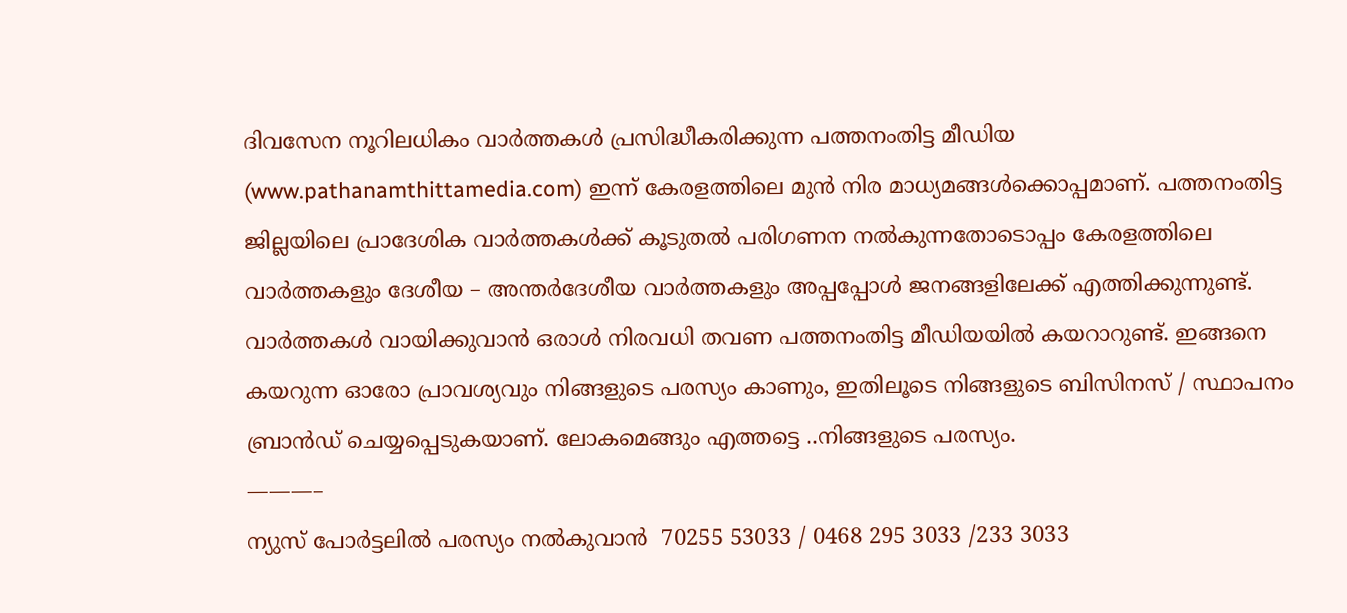ദിവസേന നൂറിലധികം വാര്‍ത്തകള്‍ പ്രസിദ്ധീകരിക്കുന്ന പത്തനംതിട്ട മീഡിയ (www.pathanamthittamedia.com) ഇന്ന് കേരളത്തിലെ മുന്‍ നിര മാധ്യമങ്ങള്‍ക്കൊപ്പമാണ്. പത്തനംതിട്ട ജില്ലയിലെ പ്രാദേശിക വാര്‍ത്തകള്‍ക്ക് കൂടുതല്‍ പരിഗണന നല്‍കുന്നതോടൊപ്പം കേരളത്തിലെ വാര്‍ത്തകളും ദേശീയ – അന്തര്‍ദേശീയ വാര്‍ത്തകളും അപ്പപ്പോള്‍ ജനങ്ങളിലേക്ക് എത്തിക്കുന്നുണ്ട്. വാര്‍ത്തകള്‍ വായിക്കുവാന്‍ ഒരാള്‍ നിരവധി തവണ പത്തനംതിട്ട മീഡിയയില്‍ കയറാറുണ്ട്. ഇങ്ങനെ കയറുന്ന ഓരോ പ്രാവശ്യവും നിങ്ങളുടെ പരസ്യം കാണും, ഇതിലൂടെ നിങ്ങളുടെ ബിസിനസ് / സ്ഥാപനം ബ്രാന്‍ഡ് ചെയ്യപ്പെടുകയാണ്. ലോകമെങ്ങും എത്തട്ടെ ..നിങ്ങളുടെ പരസ്യം.
———–
ന്യുസ് പോര്‍ട്ടലില്‍ പരസ്യം നല്‍കുവാന്‍  70255 53033 / 0468 295 3033 /233 3033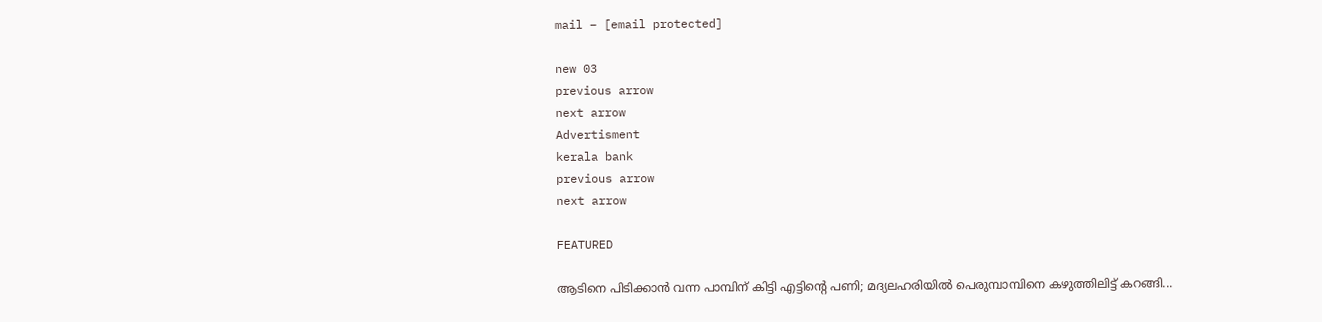mail – [email protected]

new 03
previous arrow
next arrow
Advertisment
kerala bank
previous arrow
next arrow

FEATURED

ആടിനെ പിടിക്കാൻ വന്ന പാമ്പിന് കിട്ടി എട്ടിന്റെ പണി; മദ്യലഹരിയിൽ പെരുമ്പാമ്പിനെ കഴുത്തിലിട്ട് കറങ്ങി...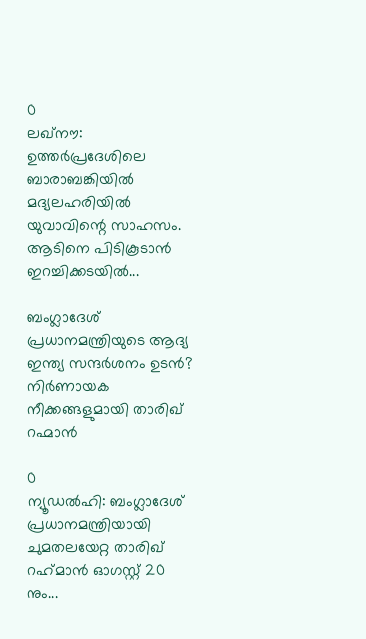0
ലഖ്‌നൗ: ഉത്തര്‍പ്രദേശിലെ ബാരാബങ്കിയില്‍ മദ്യലഹരിയില്‍ യുവാവിന്റെ സാഹസം. ആടിനെ പിടികൂടാന്‍ ഇറച്ചിക്കടയില്‍...

ബംഗ്ലാദേശ് പ്രധാനമന്ത്രിയുടെ ആദ്യ ഇന്ത്യ സന്ദർശനം ഉടൻ? നിർണായക നീക്കങ്ങളുമായി താരിഖ് റഹ്മാൻ

0
ന്യൂഡല്‍ഹി: ബംഗ്ലാദേശ് പ്രധാനമന്ത്രിയായി ചുമതലയേറ്റ താരിഖ് റഹ്‌മാന്‍ ഓഗസ്റ്റ് 20 നും...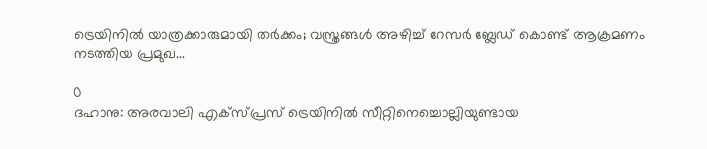ട്രെയിനിൽ യാത്രക്കാരുമായി തർക്കം; വസ്ത്രങ്ങൾ അഴിച്ച് റേസർ ബ്ലേഡ് കൊണ്ട് ആക്രമണം നടത്തിയ പ്രമുഖ...

0
ദഹാനു: അരവാലി എക്സ്പ്രസ് ട്രെയിനിൽ സീറ്റിനെച്ചൊല്ലിയുണ്ടായ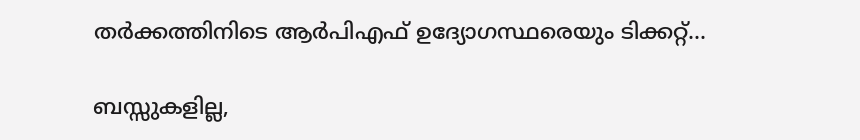തർക്കത്തിനിടെ ആർപിഎഫ് ഉദ്യോഗസ്ഥരെയും ടിക്കറ്റ്...

ബസ്സുകളില്ല,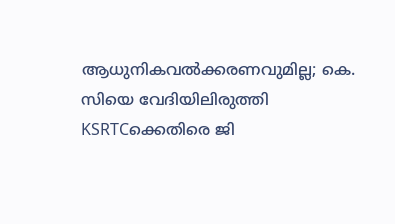ആധുനികവൽക്കരണവുമില്ല; കെ. സിയെ വേദിയിലിരുത്തി KSRTCക്കെതിരെ ജി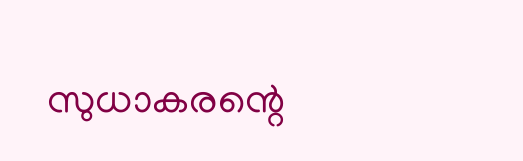സുധാകരന്റെ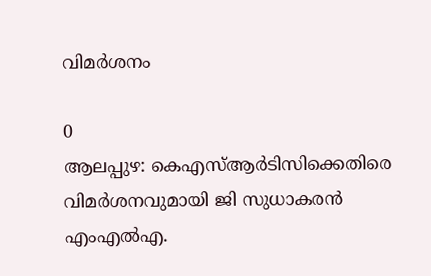വിമർശനം

0
ആലപ്പുഴ: കെഎസ്ആര്‍ടിസിക്കെതിരെ വിമര്‍ശനവുമായി ജി സുധാകരന്‍ എംഎല്‍എ.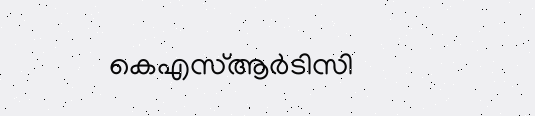കെഎസ്ആര്‍ടിസി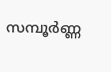സമ്പൂര്‍ണ്ണ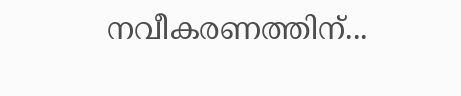നവീകരണത്തിന്...